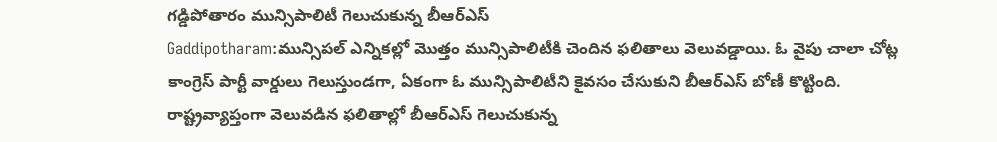గడ్డిపోతారం మున్సిపాలిటీ గెలుచుకున్న బీఆర్ఎస్
Gaddipotharam:మున్సిపల్ ఎన్నికల్లో మొత్తం మున్సిపాలిటీకి చెందిన ఫలితాలు వెలువడ్డాయి. ఓ వైపు చాలా చోట్ల కాంగ్రెస్ పార్టీ వార్డులు గెలుస్తుండగా, ఏకంగా ఓ మున్సిపాలిటీని కైవసం చేసుకుని బీఆర్ఎస్ బోణీ కొట్టింది. రాష్ట్రవ్యాప్తంగా వెలువడిన ఫలితాల్లో బీఆర్ఎస్ గెలుచుకున్న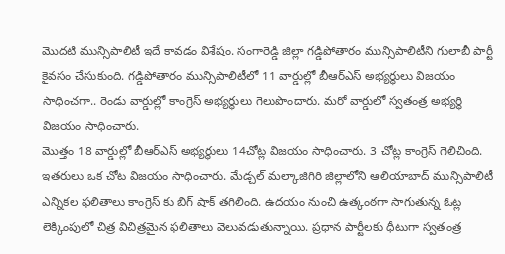మొదటి మున్సిపాలిటీ ఇదే కావడం విశేషం. సంగారెడ్డి జిల్లా గడ్డిపోతారం మున్సిపాలిటీని గులాబీ పార్టీ కైవసం చేసుకుంది. గడ్డిపోతారం మున్సిపాలిటీలో 11 వార్డుల్లో బీఆర్ఎస్ అభ్యర్థులు విజయం సాధించగా.. రెండు వార్డుల్లో కాంగ్రెస్ అభ్యర్థులు గెలుపొందారు. మరో వార్డులో స్వతంత్ర అభ్యర్థి విజయం సాధించారు.
మొత్తం 18 వార్డుల్లో బీఆర్ఎస్ అభ్యర్థులు 14చోట్ల విజయం సాధించారు. 3 చోట్ల కాంగ్రెస్ గెలిచింది. ఇతరులు ఒక చోట విజయం సాధించారు. మేడ్చల్ మల్కాజిగిరి జిల్లాలోని ఆలియాబాద్ మున్సిపాలిటీ ఎన్నికల ఫలితాలు కాంగ్రెస్ కు బిగ్ షాక్ తగిలింది. ఉదయం నుంచి ఉత్కంఠగా సాగుతున్న ఓట్ల లెక్కింపులో చిత్ర విచిత్రమైన ఫలితాలు వెలువడుతున్నాయి. ప్రధాన పార్టీలకు ధీటుగా స్వతంత్ర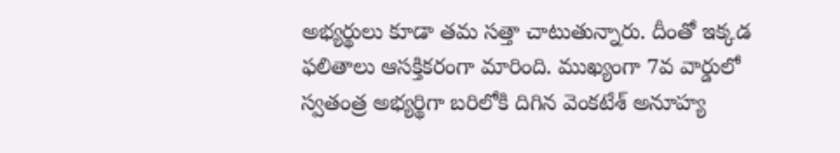అభ్యర్థులు కూడా తమ సత్తా చాటుతున్నారు. దీంతో ఇక్కడ ఫలితాలు ఆసక్తికరంగా మారింది. ముఖ్యంగా 7వ వార్డులో స్వతంత్ర అభ్యర్థిగా బరిలోకి దిగిన వెంకటేశ్ అనూహ్య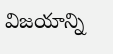విజయాన్ని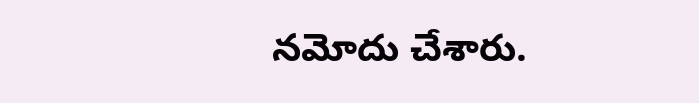నమోదు చేశారు.